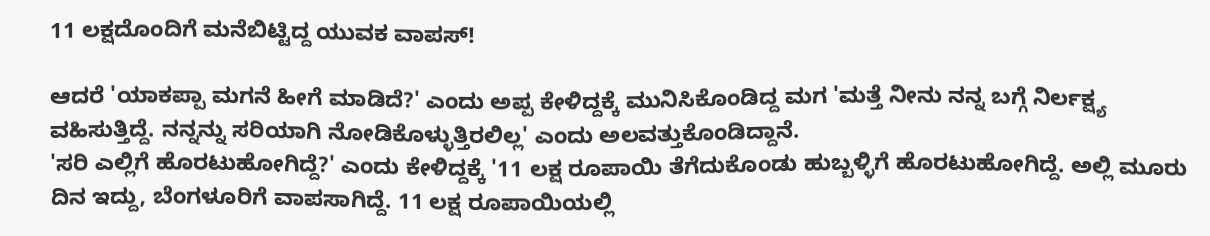11 ಲಕ್ಷದೊಂದಿಗೆ ಮನೆಬಿಟ್ಟಿದ್ದ ಯುವಕ ವಾಪಸ್!

ಆದರೆ 'ಯಾಕಪ್ಪಾ ಮಗನೆ ಹೀಗೆ ಮಾಡಿದೆ?' ಎಂದು ಅಪ್ಪ ಕೇಳಿದ್ದಕ್ಕೆ ಮುನಿಸಿಕೊಂಡಿದ್ದ ಮಗ 'ಮತ್ತೆ ನೀನು ನನ್ನ ಬಗ್ಗೆ ನಿರ್ಲಕ್ಷ್ಯ ವಹಿಸುತ್ತಿದ್ದೆ. ನನ್ನನ್ನು ಸರಿಯಾಗಿ ನೋಡಿಕೊಳ್ಳುತ್ತಿರಲಿಲ್ಲ' ಎಂದು ಅಲವತ್ತುಕೊಂಡಿದ್ದಾನೆ.
'ಸರಿ ಎಲ್ಲಿಗೆ ಹೊರಟುಹೋಗಿದ್ದೆ?' ಎಂದು ಕೇಳಿದ್ದಕ್ಕೆ '11 ಲಕ್ಷ ರೂಪಾಯಿ ತೆಗೆದುಕೊಂಡು ಹುಬ್ಬಳ್ಳಿಗೆ ಹೊರಟುಹೋಗಿದ್ದೆ. ಅಲ್ಲಿ ಮೂರು ದಿನ ಇದ್ದು, ಬೆಂಗಳೂರಿಗೆ ವಾಪಸಾಗಿದ್ದೆ. 11 ಲಕ್ಷ ರೂಪಾಯಿಯಲ್ಲಿ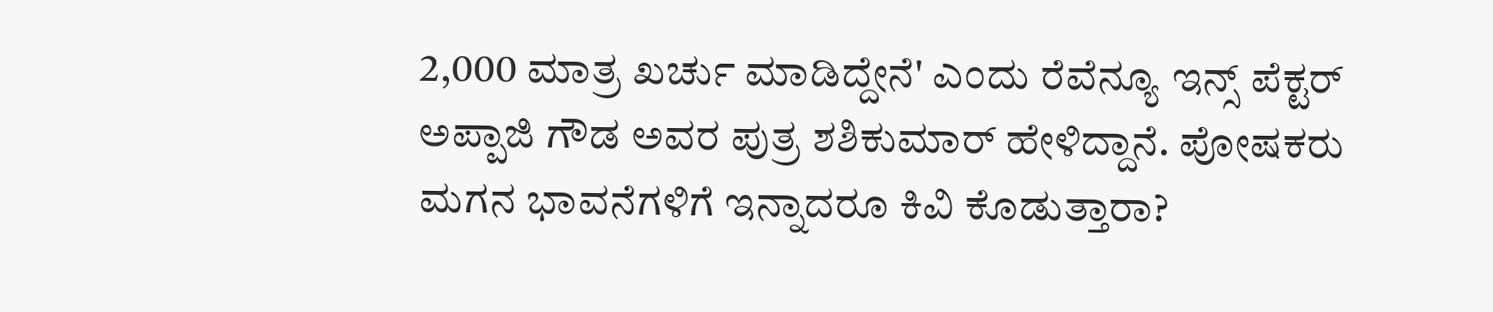2,000 ಮಾತ್ರ ಖರ್ಚು ಮಾಡಿದ್ದೇನೆ' ಎಂದು ರೆವೆನ್ಯೂ ಇನ್ಸ್ ಪೆಕ್ಟರ್ ಅಪ್ಪಾಜಿ ಗೌಡ ಅವರ ಪುತ್ರ ಶಶಿಕುಮಾರ್ ಹೇಳಿದ್ದಾನೆ. ಪೋಷಕರು ಮಗನ ಭಾವನೆಗಳಿಗೆ ಇನ್ನಾದರೂ ಕಿವಿ ಕೊಡುತ್ತಾರಾ?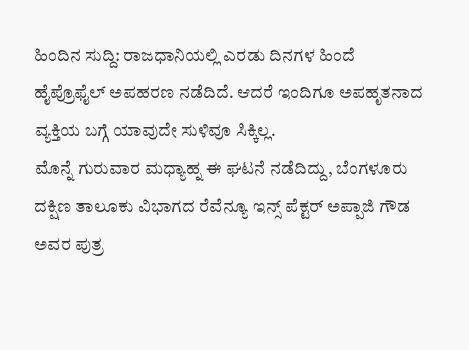ಹಿಂದಿನ ಸುದ್ದಿ: ರಾಜಧಾನಿಯಲ್ಲಿ ಎರಡು ದಿನಗಳ ಹಿಂದೆ ಹೈಪ್ರೊಫೈಲ್ ಅಪಹರಣ ನಡೆದಿದೆ. ಆದರೆ ಇಂದಿಗೂ ಅಪಹೃತನಾದ ವ್ಯಕ್ತಿಯ ಬಗ್ಗೆ ಯಾವುದೇ ಸುಳಿವೂ ಸಿಕ್ಕಿಲ್ಲ.
ಮೊನ್ನೆ ಗುರುವಾರ ಮಧ್ಯಾಹ್ನ ಈ ಘಟನೆ ನಡೆದಿದ್ದು, ಬೆಂಗಳೂರು ದಕ್ಷಿಣ ತಾಲೂಕು ವಿಭಾಗದ ರೆವೆನ್ಯೂ ಇನ್ಸ್ ಪೆಕ್ಟರ್ ಅಪ್ಪಾಜಿ ಗೌಡ ಅವರ ಪುತ್ರ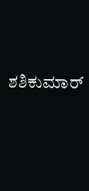ಶಶಿಕುಮಾರ್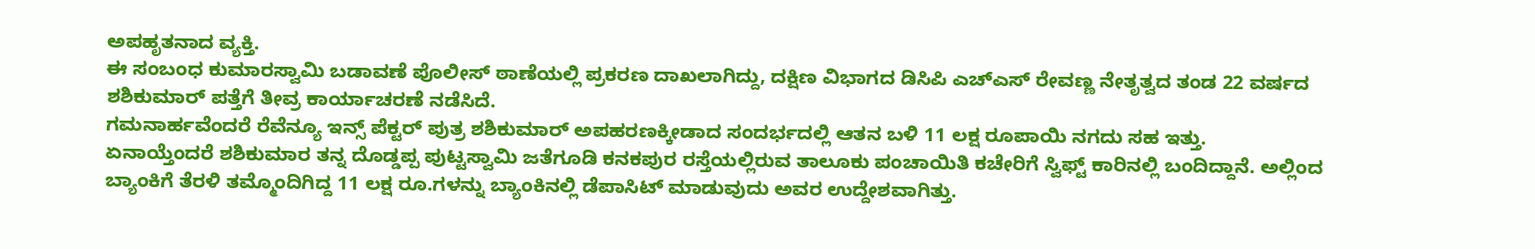ಅಪಹೃತನಾದ ವ್ಯಕ್ತಿ.
ಈ ಸಂಬಂಧ ಕುಮಾರಸ್ವಾಮಿ ಬಡಾವಣೆ ಪೊಲೀಸ್ ಠಾಣೆಯಲ್ಲಿ ಪ್ರಕರಣ ದಾಖಲಾಗಿದ್ದು, ದಕ್ಷಿಣ ವಿಭಾಗದ ಡಿಸಿಪಿ ಎಚ್ಎಸ್ ರೇವಣ್ಣ ನೇತೃತ್ವದ ತಂಡ 22 ವರ್ಷದ ಶಶಿಕುಮಾರ್ ಪತ್ತೆಗೆ ತೀವ್ರ ಕಾರ್ಯಾಚರಣೆ ನಡೆಸಿದೆ.
ಗಮನಾರ್ಹವೆಂದರೆ ರೆವೆನ್ಯೂ ಇನ್ಸ್ ಪೆಕ್ಟರ್ ಪುತ್ರ ಶಶಿಕುಮಾರ್ ಅಪಹರಣಕ್ಕೀಡಾದ ಸಂದರ್ಭದಲ್ಲಿ ಆತನ ಬಳಿ 11 ಲಕ್ಷ ರೂಪಾಯಿ ನಗದು ಸಹ ಇತ್ತು.
ಏನಾಯ್ತೆಂದರೆ ಶಶಿಕುಮಾರ ತನ್ನ ದೊಡ್ಡಪ್ಪ ಪುಟ್ಟಸ್ವಾಮಿ ಜತೆಗೂಡಿ ಕನಕಪುರ ರಸ್ತೆಯಲ್ಲಿರುವ ತಾಲೂಕು ಪಂಚಾಯಿತಿ ಕಚೇರಿಗೆ ಸ್ವಿಫ್ಟ್ ಕಾರಿನಲ್ಲಿ ಬಂದಿದ್ದಾನೆ. ಅಲ್ಲಿಂದ ಬ್ಯಾಂಕಿಗೆ ತೆರಳಿ ತಮ್ಮೊಂದಿಗಿದ್ದ 11 ಲಕ್ಷ ರೂ.ಗಳನ್ನು ಬ್ಯಾಂಕಿನಲ್ಲಿ ಡೆಪಾಸಿಟ್ ಮಾಡುವುದು ಅವರ ಉದ್ದೇಶವಾಗಿತ್ತು.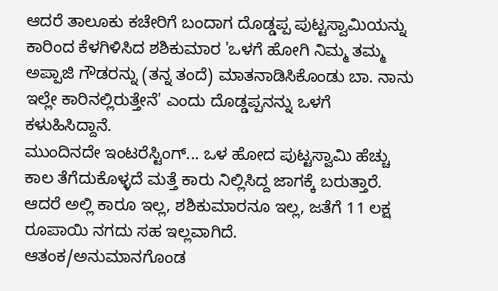ಆದರೆ ತಾಲೂಕು ಕಚೇರಿಗೆ ಬಂದಾಗ ದೊಡ್ಡಪ್ಪ ಪುಟ್ಟಸ್ವಾಮಿಯನ್ನು ಕಾರಿಂದ ಕೆಳಗಿಳಿಸಿದ ಶಶಿಕುಮಾರ 'ಒಳಗೆ ಹೋಗಿ ನಿಮ್ಮ ತಮ್ಮ ಅಪ್ಪಾಜಿ ಗೌಡರನ್ನು (ತನ್ನ ತಂದೆ) ಮಾತನಾಡಿಸಿಕೊಂಡು ಬಾ. ನಾನು ಇಲ್ಲೇ ಕಾರಿನಲ್ಲಿರುತ್ತೇನೆ' ಎಂದು ದೊಡ್ಡಪ್ಪನನ್ನು ಒಳಗೆ ಕಳುಹಿಸಿದ್ದಾನೆ.
ಮುಂದಿನದೇ ಇಂಟರೆಸ್ಟಿಂಗ್... ಒಳ ಹೋದ ಪುಟ್ಟಸ್ವಾಮಿ ಹೆಚ್ಚು ಕಾಲ ತೆಗೆದುಕೊಳ್ಳದೆ ಮತ್ತೆ ಕಾರು ನಿಲ್ಲಿಸಿದ್ದ ಜಾಗಕ್ಕೆ ಬರುತ್ತಾರೆ. ಆದರೆ ಅಲ್ಲಿ ಕಾರೂ ಇಲ್ಲ, ಶಶಿಕುಮಾರನೂ ಇಲ್ಲ, ಜತೆಗೆ 11 ಲಕ್ಷ ರೂಪಾಯಿ ನಗದು ಸಹ ಇಲ್ಲವಾಗಿದೆ.
ಆತಂಕ/ಅನುಮಾನಗೊಂಡ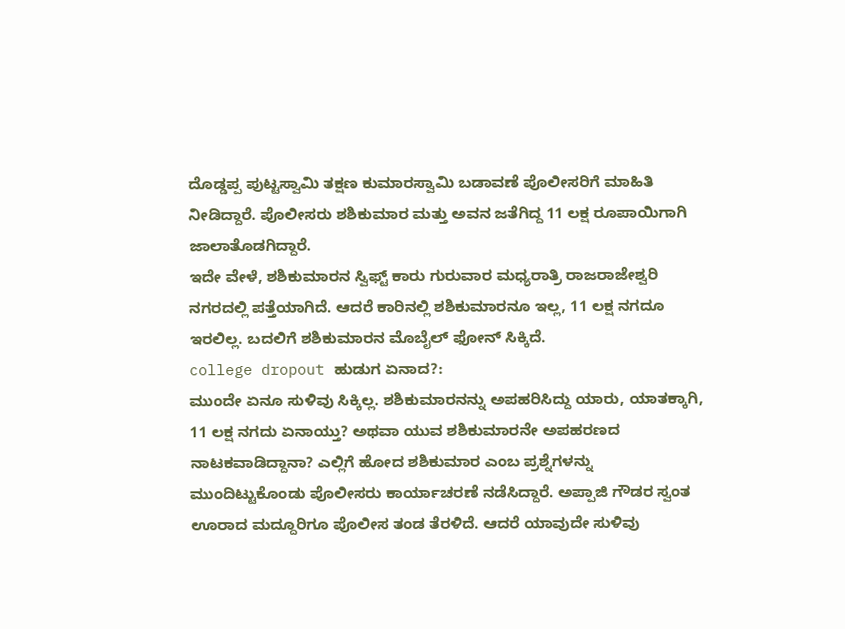ದೊಡ್ಡಪ್ಪ ಪುಟ್ಟಸ್ವಾಮಿ ತಕ್ಷಣ ಕುಮಾರಸ್ವಾಮಿ ಬಡಾವಣೆ ಪೊಲೀಸರಿಗೆ ಮಾಹಿತಿ ನೀಡಿದ್ದಾರೆ. ಪೊಲೀಸರು ಶಶಿಕುಮಾರ ಮತ್ತು ಅವನ ಜತೆಗಿದ್ದ 11 ಲಕ್ಷ ರೂಪಾಯಿಗಾಗಿ ಜಾಲಾತೊಡಗಿದ್ದಾರೆ.
ಇದೇ ವೇಳೆ, ಶಶಿಕುಮಾರನ ಸ್ವಿಫ್ಟ್ ಕಾರು ಗುರುವಾರ ಮಧ್ಯರಾತ್ರಿ ರಾಜರಾಜೇಶ್ವರಿ ನಗರದಲ್ಲಿ ಪತ್ತೆಯಾಗಿದೆ. ಆದರೆ ಕಾರಿನಲ್ಲಿ ಶಶಿಕುಮಾರನೂ ಇಲ್ಲ, 11 ಲಕ್ಷ ನಗದೂ ಇರಲಿಲ್ಲ. ಬದಲಿಗೆ ಶಶಿಕುಮಾರನ ಮೊಬೈಲ್ ಫೋನ್ ಸಿಕ್ಕಿದೆ.
college dropout ಹುಡುಗ ಏನಾದ?:
ಮುಂದೇ ಏನೂ ಸುಳಿವು ಸಿಕ್ಕಿಲ್ಲ. ಶಶಿಕುಮಾರನನ್ನು ಅಪಹರಿಸಿದ್ದು ಯಾರು, ಯಾತಕ್ಕಾಗಿ, 11 ಲಕ್ಷ ನಗದು ಏನಾಯ್ತು? ಅಥವಾ ಯುವ ಶಶಿಕುಮಾರನೇ ಅಪಹರಣದ ನಾಟಕವಾಡಿದ್ದಾನಾ? ಎಲ್ಲಿಗೆ ಹೋದ ಶಶಿಕುಮಾರ ಎಂಬ ಪ್ರಶ್ನೆಗಳನ್ನು ಮುಂದಿಟ್ಟುಕೊಂಡು ಪೊಲೀಸರು ಕಾರ್ಯಾಚರಣೆ ನಡೆಸಿದ್ದಾರೆ. ಅಪ್ಪಾಜಿ ಗೌಡರ ಸ್ವಂತ ಊರಾದ ಮದ್ದೂರಿಗೂ ಪೊಲೀಸ ತಂಡ ತೆರಳಿದೆ. ಆದರೆ ಯಾವುದೇ ಸುಳಿವು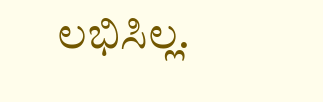ಲಭಿಸಿಲ್ಲ.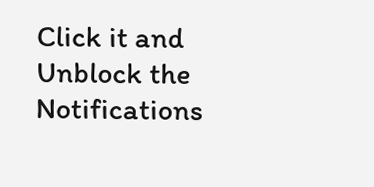Click it and Unblock the Notifications